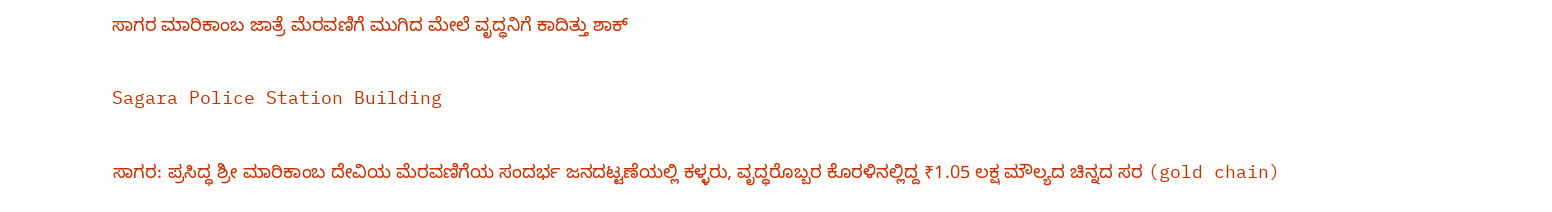ಸಾಗರ ಮಾರಿಕಾಂಬ ಜಾತ್ರೆ ಮೆರವಣಿಗೆ ಮುಗಿದ ಮೇಲೆ ವೃದ್ಧನಿಗೆ ಕಾದಿತ್ತು ಶಾಕ್

Sagara Police Station Building

ಸಾಗರ: ಪ್ರಸಿದ್ಧ ಶ್ರೀ ಮಾರಿಕಾಂಬ ದೇವಿಯ ಮೆರವಣಿಗೆಯ ಸಂದರ್ಭ ಜನದಟ್ಟಣೆಯಲ್ಲಿ ಕಳ್ಳರು, ವೃದ್ಧರೊಬ್ಬರ ಕೊರಳಿನಲ್ಲಿದ್ದ ₹1.05 ಲಕ್ಷ ಮೌಲ್ಯದ ಚಿನ್ನದ ಸರ (gold chain)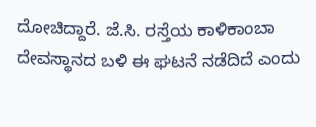ದೋಚಿದ್ದಾರೆ. ಜೆ.ಸಿ. ರಸ್ತೆಯ ಕಾಳಿಕಾಂಬಾ ದೇವಸ್ಥಾನದ ಬಳಿ ಈ ಘಟನೆ ನಡೆದಿದೆ ಎಂದು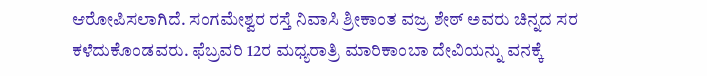ಆರೋಪಿಸಲಾಗಿದೆ. ಸಂಗಮೇಶ್ವರ ರಸ್ತೆ ನಿವಾಸಿ ಶ್ರೀಕಾಂತ ವಜ್ರ ಶೇಠ್ ಅವರು ಚಿನ್ನದ ಸರ ಕಳೆದುಕೊಂಡವರು. ಫೆಬ್ರವರಿ 12ರ ಮಧ್ಯರಾತ್ರಿ ಮಾರಿಕಾಂಬಾ ದೇವಿಯನ್ನು ವನಕ್ಕೆ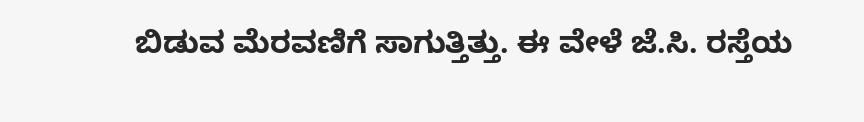ಬಿಡುವ ಮೆರವಣಿಗೆ ಸಾಗುತ್ತಿತ್ತು. ಈ ವೇಳೆ ಜೆ.ಸಿ. ರಸ್ತೆಯ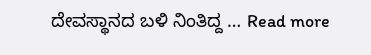ದೇವಸ್ಥಾನದ ಬಳಿ ನಿಂತಿದ್ದ … Read more